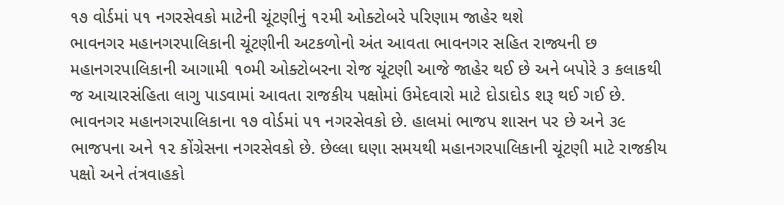૧૭ વોર્ડમાં ૫૧ નગરસેવકો માટેની ચૂંટણીનું ૧૨મી ઓક્ટોબરે પરિણામ જાહેર થશે
ભાવનગર મહાનગરપાલિકાની ચૂંટણીની અટકળોનો અંત આવતા ભાવનગર સહિત રાજ્યની છ મહાનગરપાલિકાની આગામી ૧૦મી ઓક્ટોબરના રોજ ચૂંટણી આજે જાહેર થઈ છે અને બપોરે ૩ કલાકથી જ આચારસંહિતા લાગુ પાડવામાં આવતા રાજકીય પક્ષોમાં ઉમેદવારો માટે દોડાદોડ શરૂ થઈ ગઈ છે.
ભાવનગર મહાનગરપાલિકાના ૧૭ વોર્ડમાં ૫૧ નગરસેવકો છે. હાલમાં ભાજપ શાસન પર છે અને ૩૯ ભાજપના અને ૧૨ કોંગ્રેસના નગરસેવકો છે. છેલ્લા ઘણા સમયથી મહાનગરપાલિકાની ચૂંટણી માટે રાજકીય પક્ષો અને તંત્રવાહકો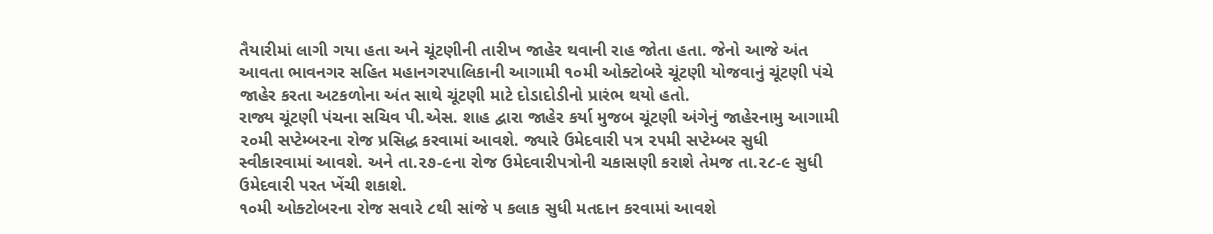તૈયારીમાં લાગી ગયા હતા અને ચૂંટણીની તારીખ જાહેર થવાની રાહ જોતા હતા. જેનો આજે અંત આવતા ભાવનગર સહિત મહાનગરપાલિકાની આગામી ૧૦મી ઓક્ટોબરે ચૂંટણી યોજવાનું ચૂંટણી પંચે જાહેર કરતા અટકળોના અંત સાથે ચૂંટણી માટે દોડાદોડીનો પ્રારંભ થયો હતો.
રાજ્ય ચૂંટણી પંચના સચિવ પી.એસ. શાહ દ્વારા જાહેર કર્યા મુજબ ચૂંટણી અંગેનું જાહેરનામુ આગામી ૨૦મી સપ્ટેમ્બરના રોજ પ્રસિદ્ધ કરવામાં આવશે. જ્યારે ઉમેદવારી પત્ર ૨૫મી સપ્ટેમ્બર સુધી સ્વીકારવામાં આવશે. અને તા.૨૭-૯ના રોજ ઉમેદવારીપત્રોની ચકાસણી કરાશે તેમજ તા.૨૮-૯ સુધી ઉમેદવારી પરત ખેંચી શકાશે.
૧૦મી ઓક્ટોબરના રોજ સવારે ૮થી સાંજે ૫ કલાક સુધી મતદાન કરવામાં આવશે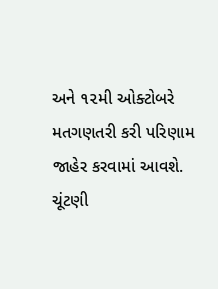અને ૧૨મી ઓક્ટોબરે મતગણતરી કરી પરિણામ જાહેર કરવામાં આવશે.
ચૂંટણી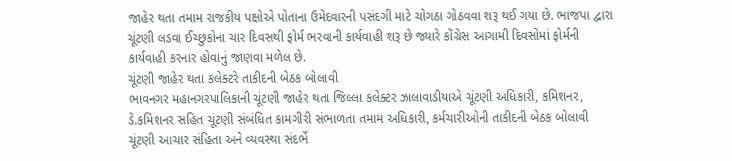જાહેર થતા તમામ રાજકીય પક્ષોએ પોતાના ઉમેદવારની પસંદગી માટે ચોગઠા ગોઠવવા શરૂ થઈ ગયા છે. ભાજપા દ્વારા ચૂંટણી લડવા ઈચ્છુકોના ચાર દિવસથી ફોર્મ ભરવાની કાર્યવાહી શરૂ છે જ્યારે કોંગ્રેસ આગામી દિવસોમાં ફોર્મની કાર્યવાહી કરનાર હોવાનું જાણવા મળેલ છે.
ચૂંટણી જાહેર થતા કલેક્ટરે તાકીદની બેઠક બોલાવી
ભાવનગર મહાનગરપાલિકાની ચૂંટણી જાહેર થતા જિલ્લા કલેક્ટર ઝાલાવાડીયાએ ચૂંટણી અધિકારી, કમિશનર, ડે.કમિશનર સહિત ચૂંટણી સંબંધિત કામગીરી સંભાળતા તમામ અધિકારી, કર્મચારીઓની તાકીદની બેઠક બોલાવી ચૂંટણી આચાર સંહિતા અને વ્યવસ્થા સંદર્ભે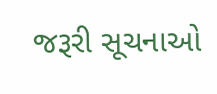જરૂરી સૂચનાઓ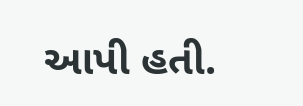આપી હતી.